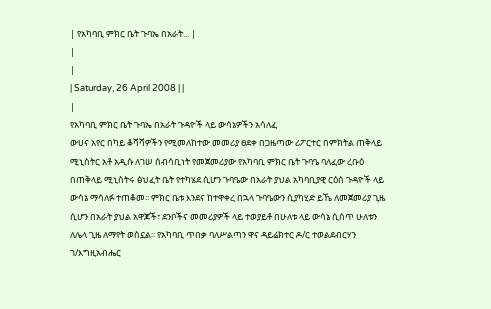| የአካባቢ ምክር ቤት ጉባኤ በአራት... |
|
|
| Saturday, 26 April 2008 | |
|
የአካባቢ ምክር ቤት ጉባኤ በአራት ጉዳዮች ላይ ውሳኔዎችን አሳለፈ
ውሀና አየር በካይ ቆሻሻዎችን የሚመለከተው መመሪያ ፀደቀ በጋዜጣው ሪፖርተር በምክትል ጠቅላይ ሚኒስትር አቶ አዲሱ ለገሠ ሰብሳቢነት የመጀመሪያው የአካባቢ ምክር ቤት ጉባዔ ባለፈው ረቡዕ በጠቅላይ ሚኒስትሩ ፅህፈት ቤት የተካሄደ ሲሆን ጉባዔው በአራት ያህል አካባቢያዊ ርዕሰ ጉዳዮች ላይ ውሳኔ ማሳለፉ ተጠቆመ፡፡ ምክር ቤቱ እንደና ከተዋቀረ በኋላ ጉባዔውን ሲያካሂድ ይኼ ለመጀመሪያ ጊዜ ሲሆን በአራት ያህል አዋጆች፣ ደንቦችና መመሪያዎች ላይ ተወያይቶ በሁለቱ ላይ ውሳኔ ሲሰጥ ሁለቱን ለሌላ ጊዜ ለማየት ወስኗል፡፡ የአካባቢ ጥበቃ ባለሥልጣን ዋና ዳይሬክተር ዶ/ር ተወልደብርሃን ገ/እግዚአብሔር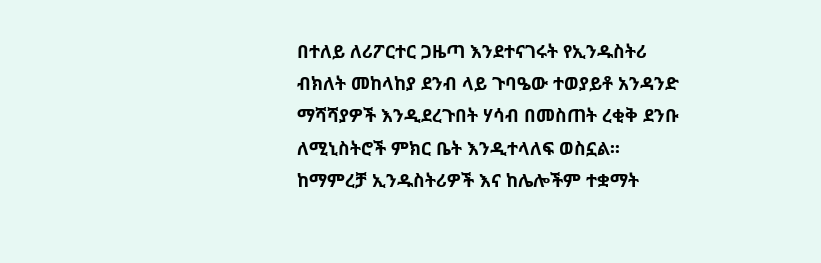በተለይ ለሪፖርተር ጋዜጣ እንደተናገሩት የኢንዱስትሪ ብክለት መከላከያ ደንብ ላይ ጉባዔው ተወያይቶ አንዳንድ ማሻሻያዎች እንዲደረጉበት ሃሳብ በመስጠት ረቂቅ ደንቡ ለሚኒስትሮች ምክር ቤት እንዲተላለፍ ወስኗል፡፡ ከማምረቻ ኢንዱስትሪዎች እና ከሌሎችም ተቋማት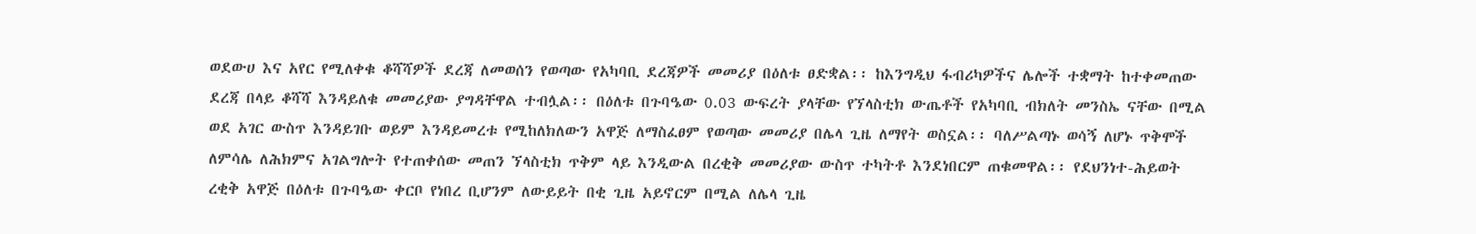ወደውሀ እና አየር የሚለቀቁ ቆሻሻዎች ደረጃ ለመወሰን የወጣው የአካባቢ ደረጃዎች መመሪያ በዕለቱ ፀድቋል፡፡ ከእንግዲህ ፋብሪካዎችና ሌሎች ተቋማት ከተቀመጠው ደረጃ በላይ ቆሻሻ እንዳይለቁ መመሪያው ያግዳቸዋል ተብሏል፡፡ በዕለቱ በጉባዔው 0.03 ውፍረት ያላቸው የኘላስቲክ ውጤቶች የአካባቢ ብክለት መንስኤ ናቸው በሚል ወደ አገር ውስጥ እንዳይገቡ ወይም እንዳይመረቱ የሚከለክለውን አዋጅ ለማስፈፀም የወጣው መመሪያ በሌላ ጊዜ ለማየት ወስኗል፡፡ ባለሥልጣኑ ወሳኝ ለሆኑ ጥቅሞች ለምሳሌ ለሕክምና አገልግሎት የተጠቀሰው መጠን ኘላስቲክ ጥቅም ላይ እንዲውል በረቂቅ መመሪያው ውስጥ ተካትቶ እንደነበርም ጠቁመዋል፡፡ የደህንነተ-ሕይወት ረቂቅ አዋጅ በዕለቱ በጉባዔው ቀርቦ የነበረ ቢሆንም ለውይይት በቂ ጊዜ አይኖርም በሚል ለሌላ ጊዜ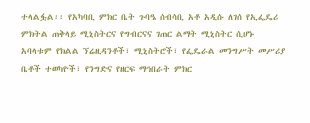ተላልፏል፡፡ የአካባቢ ምክር ቤት ጉባዔ ሰብሳቢ አቶ አዲሱ ለገሰ የኢፌዴሪ ምክትል ጠቅላይ ሚኒስትርና የግብርናና ገጠር ልማት ሚኒስትር ሲሆኑ አባላቱም የክልል ኘሬዚዳንቶች፣ ሚኒስትሮች፣ የፌዴራል መንግሥት መሥሪያ ቤቶች ተወካዮች፣ የንግድና የዘርፍ ማኅበራት ምክር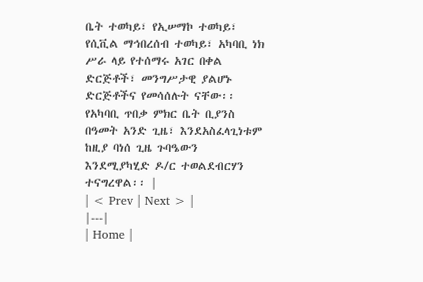ቤት ተወካይ፣ የኢሠማኮ ተወካይ፣ የሲቪል ማኅበረሰብ ተወካይ፣ አካባቢ ነክ ሥራ ላይ የተሰማሩ አገር በቀል ድርጅቶች፣ መንግሥታዊ ያልሆኑ ድርጅቶችና የመሳሰሉት ናቸው፡፡ የአካባቢ ጥበቃ ምክር ቤት ቢያንስ በዓመት አንድ ጊዜ፣ እንደአስፈላጊነቱም ከዚያ ባነሰ ጊዜ ጉባዔውን እንደሚያካሂድ ዶ/ር ተወልደብርሃን ተናግረዋል፡፡ |
| < Prev | Next > |
|---|
| Home |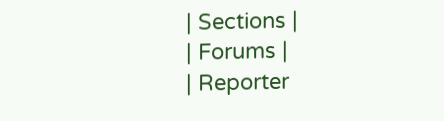| Sections |
| Forums |
| Reporter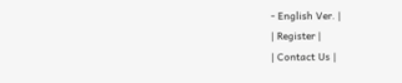- English Ver. |
| Register |
| Contact Us |